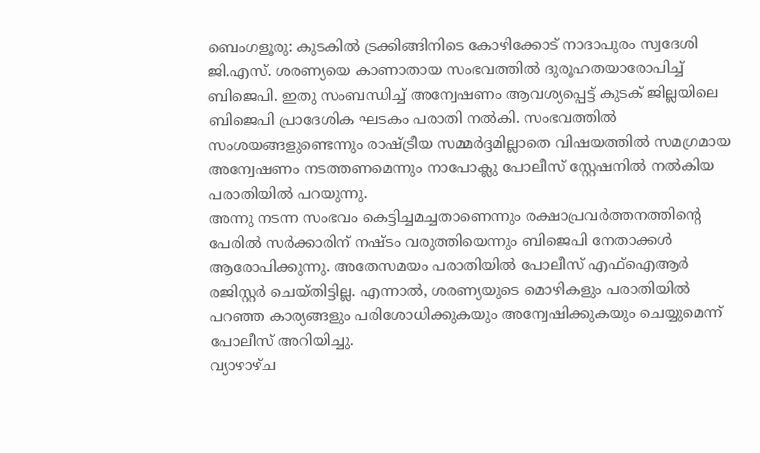ബെംഗളൂരു: കുടകിൽ ട്രക്കിങ്ങിനിടെ കോഴിക്കോട് നാദാപുരം സ്വദേശി ജി.എസ്. ശരണ്യയെ കാണാതായ സംഭവത്തിൽ ദുരൂഹതയാരോപിച്ച് ബിജെപി. ഇതു സംബന്ധിച്ച് അന്വേഷണം ആവശ്യപ്പെട്ട് കുടക് ജില്ലയിലെ ബിജെപി പ്രാദേശിക ഘടകം പരാതി നൽകി. സംഭവത്തിൽ സംശയങ്ങളുണ്ടെന്നും രാഷ്ട്രീയ സമ്മർദ്ദമില്ലാതെ വിഷയത്തിൽ സമഗ്രമായ അന്വേഷണം നടത്തണമെന്നും നാപോക്ലു പോലീസ് സ്റ്റേഷനിൽ നൽകിയ പരാതിയിൽ പറയുന്നു.
അന്നു നടന്ന സംഭവം കെട്ടിച്ചമച്ചതാണെന്നും രക്ഷാപ്രവർത്തനത്തിന്റെ പേരിൽ സർക്കാരിന് നഷ്ടം വരുത്തിയെന്നും ബിജെപി നേതാക്കൾ ആരോപിക്കുന്നു. അതേസമയം പരാതിയിൽ പോലീസ് എഫ്ഐആർ രജിസ്റ്റർ ചെയ്തിട്ടില്ല. എന്നാൽ, ശരണ്യയുടെ മൊഴികളും പരാതിയിൽ പറഞ്ഞ കാര്യങ്ങളും പരിശോധിക്കുകയും അന്വേഷിക്കുകയും ചെയ്യുമെന്ന് പോലീസ് അറിയിച്ചു.
വ്യാഴാഴ്ച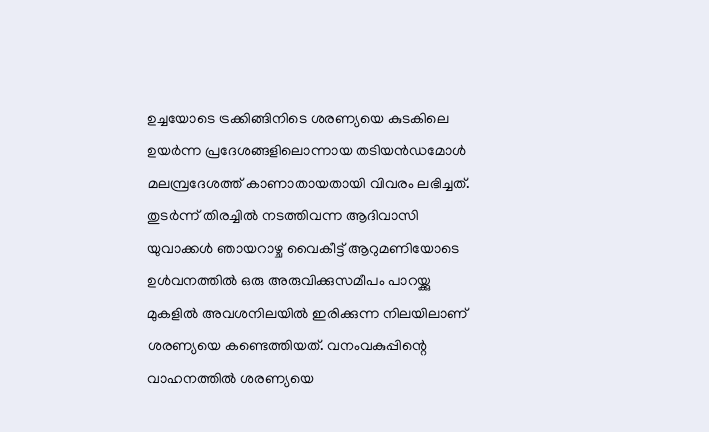ഉച്ചയോടെ ട്രക്കിങ്ങിനിടെ ശരണ്യയെ കുടകിലെ ഉയർന്ന പ്രദേശങ്ങളിലൊന്നായ തടിയൻഡമോൾ മലമ്പ്രദേശത്ത് കാണാതായതായി വിവരം ലഭിച്ചത്. തുടർന്ന് തിരച്ചിൽ നടത്തിവന്ന ആദിവാസി യുവാക്കൾ ഞായറാഴ്ച വൈകീട്ട് ആറുമണിയോടെ ഉൾവനത്തിൽ ഒരു അരുവിക്കുസമീപം പാറയ്ക്കു മുകളിൽ അവശനിലയിൽ ഇരിക്കുന്ന നിലയിലാണ് ശരണ്യയെ കണ്ടെത്തിയത്. വനംവകുപ്പിന്റെ വാഹനത്തിൽ ശരണ്യയെ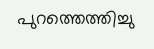പുറത്തെത്തിച്ചു